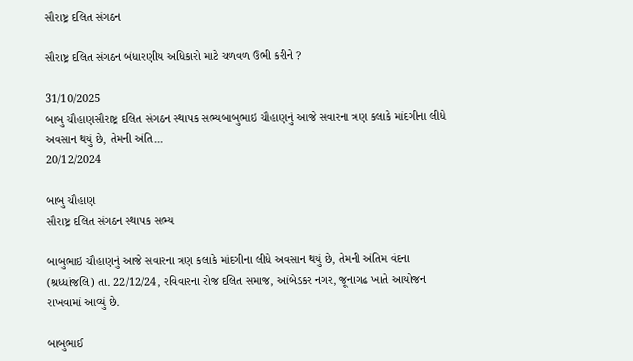સૌરાષ્ટ્ર દલિત સંગઠન

સૌરાષ્ટ્ર દલિત સંગઠન બંધારણીય અધિકારો માટે ચળવળ ઉભી કરીને ?

31/10/2025
બાબુ ચૌહાણસૌરાષ્ટ્ર દલિત સંગઠન સ્થાપક સભ્યબાબુભાઇ ચૌહાણનું આજે સવારના ત્રણ કલાકે માંદગીના લીધે અવસાન થયું છે, તેમની અંતિ...
20/12/2024

બાબુ ચૌહાણ
સૌરાષ્ટ્ર દલિત સંગઠન સ્થાપક સભ્ય

બાબુભાઇ ચૌહાણનું આજે સવારના ત્રણ કલાકે માંદગીના લીધે અવસાન થયું છે, તેમની અંતિમ વંદના (શ્રધ્ધાંજલિ) તા. 22/12/24, રવિવારના રોજ દલિત સમાજ, આંબેડકર નગર, જૂનાગઢ ખાતે આયોજન રાખવામાં આવ્યું છે.

બાબુભાઈ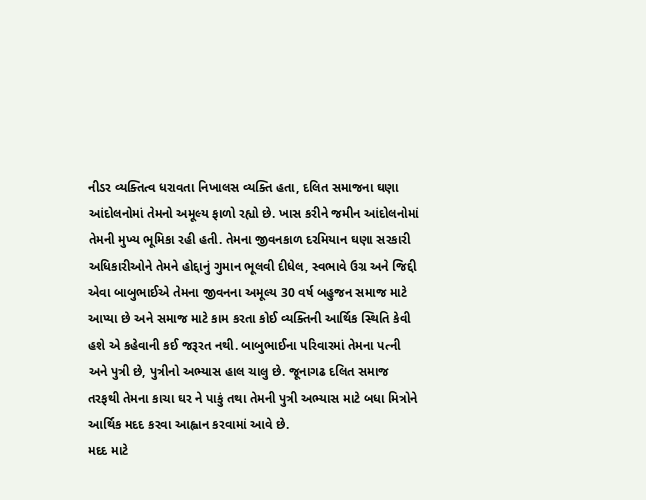નીડર વ્યક્તિત્વ ધરાવતા નિખાલસ વ્યક્તિ હતા, દલિત સમાજના ઘણા આંદોલનોમાં તેમનો અમૂલ્ય ફાળો રહ્યો છે. ખાસ કરીને જમીન આંદોલનોમાં તેમની મુખ્ય ભૂમિકા રહી હતી. તેમના જીવનકાળ દરમિયાન ઘણા સરકારી અધિકારીઓને તેમને હોદ્દાનું ગુમાન ભૂલવી દીધેલ, સ્વભાવે ઉગ્ર અને જિદ્દી એવા બાબુભાઈએ તેમના જીવનના અમૂલ્ય 30 વર્ષ બહુજન સમાજ માટે આપ્યા છે અને સમાજ માટે કામ કરતા કોઈ વ્યક્તિની આર્થિક સ્થિતિ કેવી હશે એ કહેવાની કઈ જરૂરત નથી. બાબુભાઈના પરિવારમાં તેમના પત્ની અને પુત્રી છે, પુત્રીનો અભ્યાસ હાલ ચાલુ છે. જૂનાગઢ દલિત સમાજ તરફથી તેમના કાચા ઘર ને પાકું તથા તેમની પુત્રી અભ્યાસ માટે બધા મિત્રોને આર્થિક મદદ કરવા આહ્વાન કરવામાં આવે છે.
મદદ માટે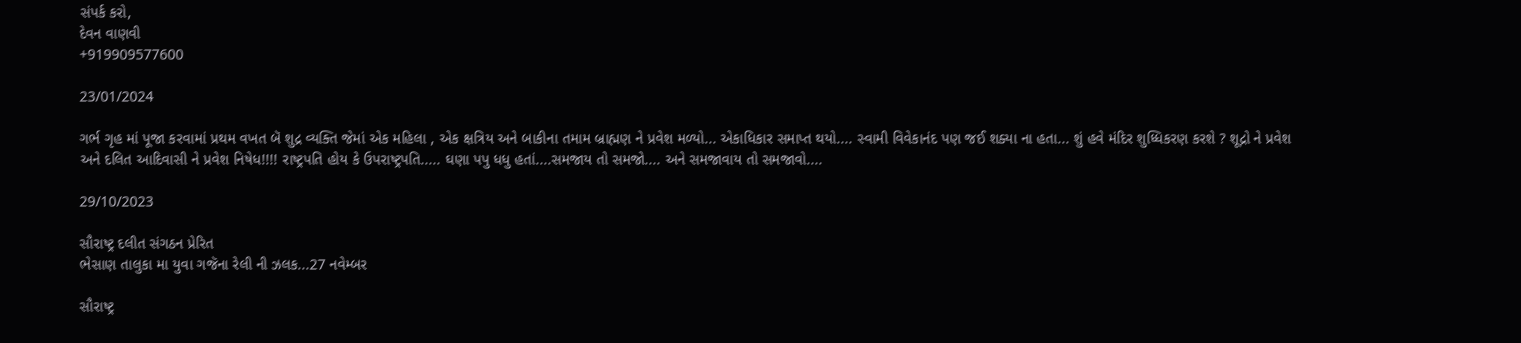સંપર્ક કરો,
દેવન વાણવી
+919909577600

23/01/2024

ગર્ભ ગૃહ માં પૂજા કરવામાં પ્રથમ વખત બૅ શુદ્ર વ્યક્તિ જેમાં એક મહિલા , એક ક્ષત્રિય અને બાકીના તમામ બ્રાહ્મણ ને પ્રવેશ મળ્યો... એકાધિકાર સમાપ્ત થયો.... સ્વામી વિવેકાનંદ પણ જઈ શક્યા ના હતા... શું હવે મંદિર શુધ્ધિકરણ કરશે ? શૂદ્રો ને પ્રવેશ અને દલિત આદિવાસી ને પ્રવેશ નિષેધ!!!! રાષ્ટ્રપતિ હોય કે ઉપરાષ્ટ્રપતિ..... ઘણા પપુ ધધુ હતાં....સમજાય તો સમજો.... અને સમજાવાય તો સમજાવો....

29/10/2023

સૌરાષ્ટ્ર દલીત સંગઠન પ્રેરિત
ભેસાણ તાલુકા મા યુવા ગજૅના રેલી ની ઝલક...27 નવેમ્બર

સૌરાષ્ટ્ર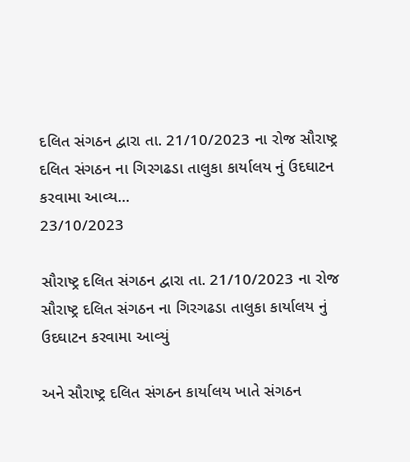દલિત સંગઠન દ્વારા તા. 21/10/2023 ના રોજ સૌરાષ્ટ્ર દલિત સંગઠન ના ગિરગઢડા તાલુકા કાર્યાલય નું ઉદઘાટન કરવામા આવ્ય...
23/10/2023

સૌરાષ્ટ્ર દલિત સંગઠન દ્વારા તા. 21/10/2023 ના રોજ સૌરાષ્ટ્ર દલિત સંગઠન ના ગિરગઢડા તાલુકા કાર્યાલય નું ઉદઘાટન કરવામા આવ્યું

અને સૌરાષ્ટ્ર દલિત સંગઠન કાર્યાલય ખાતે સંગઠન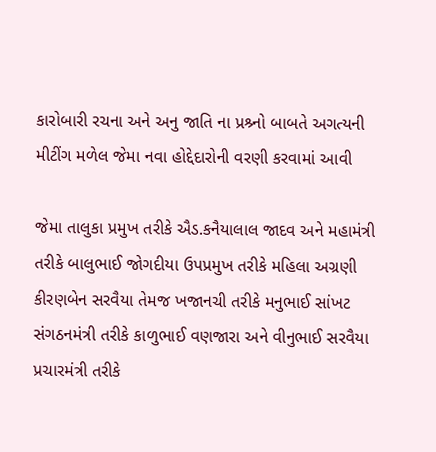કારોબારી રચના અને અનુ જાતિ ના પ્રશ્ર્નો બાબતે અગત્યની મીટીંગ મળેલ જેમા નવા હોદ્દેદારોની વરણી કરવામાં આવી

જેમા તાલુકા પ્રમુખ તરીકે ઐડ.કનૈયાલાલ જાદવ અને મહામંત્રી તરીકે બાલુભાઈ જોગદીયા ઉપપ્રમુખ તરીકે મહિલા અગ્રણી કીરણબેન સરવૈયા તેમજ ખજાનચી તરીકે મનુભાઈ સાંખટ સંગઠનમંત્રી તરીકે કાળુભાઈ વણજારા અને વીનુભાઈ સરવૈયા પ્રચારમંત્રી તરીકે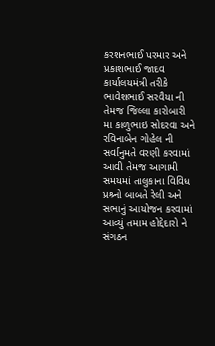કરશનભાઈ પરમાર અને પ્રકાશભાઈ જાદવ કાર્યાલયમંત્રી તરીકે ભાવેશભાઈ સરવૈયા ની તેમજ જિલ્લા કારોબારી મા કાળુભાઇ સોદરવા અને રવિનાબેન ગોહેલ ની સર્વાનુમતે વરણી કરવામાં આવી તેમજ આગામી સમયમાં તાલુકાના વિવિધ પ્રશ્ર્નો બાબતે રેલી અને સભાનું આયોજન કરવામાં આવ્યું તમામ હોદ્દેદારો ને સંગઠન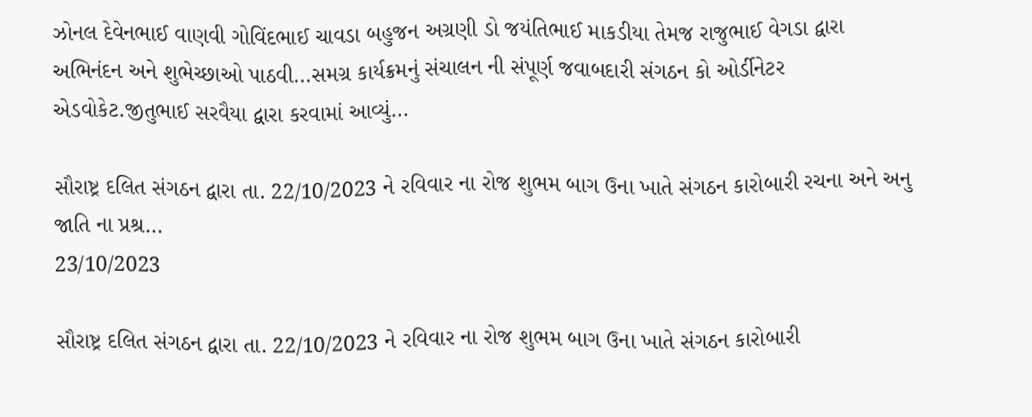ઝોનલ દેવેનભાઈ વાણવી ગોવિંદભાઈ ચાવડા બહુજન અગ્રણી ડો જયંતિભાઈ માકડીયા તેમજ રાજુભાઈ વેગડા દ્વારા અભિનંદન અને શુભેચ્છાઓ પાઠવી...સમગ્ર કાર્યક્રમનું સંચાલન ની સંપૂર્ણ જવાબદારી સંગઠન કો ઓર્ડીનેટર એડવોકેટ.જીતુભાઈ સરવૈયા દ્વારા કરવામાં આવ્યું...

સૌરાષ્ટ્ર દલિત સંગઠન દ્વારા તા. 22/10/2023 ને રવિવાર ના રોજ શુભમ બાગ ઉના ખાતે સંગઠન કારોબારી રચના અને અનુ જાતિ ના પ્રશ્ર...
23/10/2023

સૌરાષ્ટ્ર દલિત સંગઠન દ્વારા તા. 22/10/2023 ને રવિવાર ના રોજ શુભમ બાગ ઉના ખાતે સંગઠન કારોબારી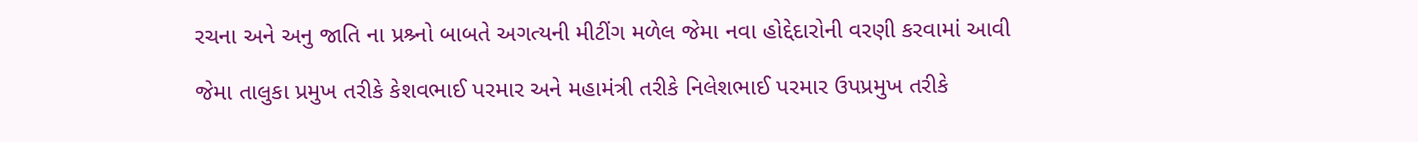રચના અને અનુ જાતિ ના પ્રશ્ર્નો બાબતે અગત્યની મીટીંગ મળેલ જેમા નવા હોદ્દેદારોની વરણી કરવામાં આવી

જેમા તાલુકા પ્રમુખ તરીકે કેશવભાઈ પરમાર અને મહામંત્રી તરીકે નિલેશભાઈ પરમાર ઉપપ્રમુખ તરીકે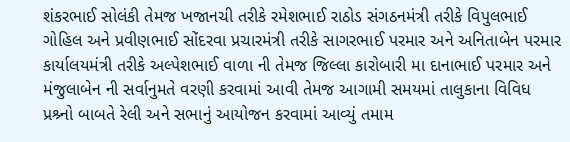શંકરભાઈ સોલંકી તેમજ ખજાનચી તરીકે રમેશભાઈ રાઠોડ સંગઠનમંત્રી તરીકે વિપુલભાઈ ગોહિલ અને પ્રવીણભાઈ સોંદરવા પ્રચારમંત્રી તરીકે સાગરભાઈ પરમાર અને અનિતાબેન પરમાર કાર્યાલયમંત્રી તરીકે અલ્પેશભાઈ વાળા ની તેમજ જિલ્લા કારોબારી મા દાનાભાઈ પરમાર અને મંજુલાબેન ની સર્વાનુમતે વરણી કરવામાં આવી તેમજ આગામી સમયમાં તાલુકાના વિવિધ પ્રશ્ર્નો બાબતે રેલી અને સભાનું આયોજન કરવામાં આવ્યું તમામ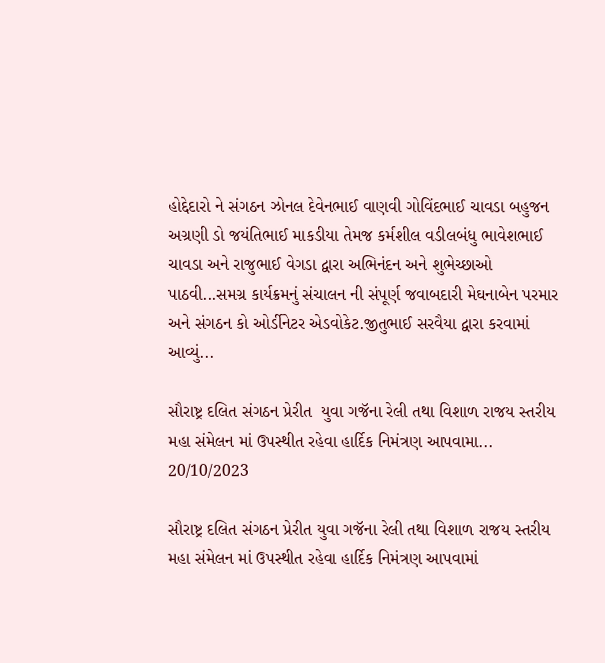હોદ્દેદારો ને સંગઠન ઝોનલ દેવેનભાઈ વાણવી ગોવિંદભાઈ ચાવડા બહુજન અગ્રણી ડો જયંતિભાઈ માકડીયા તેમજ કર્મશીલ વડીલબંધુ ભાવેશભાઈ ચાવડા અને રાજુભાઈ વેગડા દ્વારા અભિનંદન અને શુભેચ્છાઓ પાઠવી...સમગ્ર કાર્યક્રમનું સંચાલન ની સંપૂર્ણ જવાબદારી મેઘનાબેન પરમાર અને સંગઠન કો ઓર્ડીનેટર એડવોકેટ.જીતુભાઈ સરવૈયા દ્વારા કરવામાં આવ્યું...

સૌરાષ્ટ્ર દલિત સંગઠન પ્રેરીત  યુવા ગજૅના રેલી તથા વિશાળ રાજય સ્તરીય મહા સંમેલન માં ઉપસ્થીત રહેવા હાર્દિક નિમંત્રણ આપવામા...
20/10/2023

સૌરાષ્ટ્ર દલિત સંગઠન પ્રેરીત યુવા ગજૅના રેલી તથા વિશાળ રાજય સ્તરીય મહા સંમેલન માં ઉપસ્થીત રહેવા હાર્દિક નિમંત્રણ આપવામાં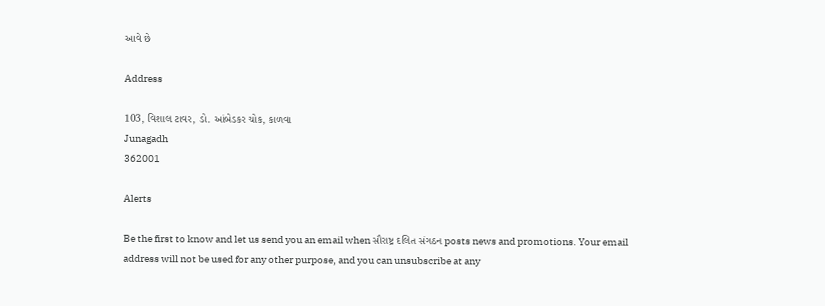આવે છે

Address

103, વિશાલ ટાવર, ડો. આંબેડકર ચોક, કાળવા
Junagadh
362001

Alerts

Be the first to know and let us send you an email when સૌરાષ્ટ્ર દલિત સંગઠન posts news and promotions. Your email address will not be used for any other purpose, and you can unsubscribe at any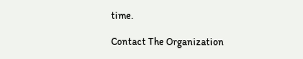time.

Contact The Organization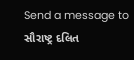Send a message to સૌરાષ્ટ્ર દલિત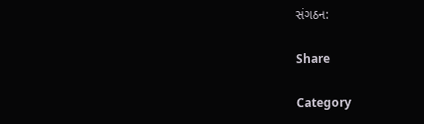સંગઠન:

Share

Category